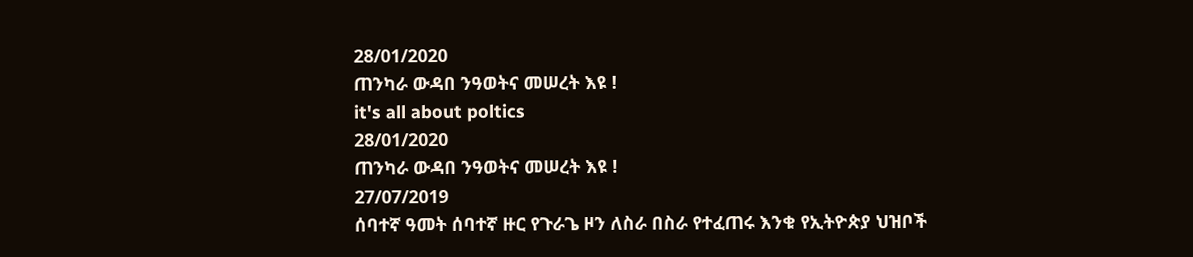28/01/2020
ጠንካራ ውዳበ ንዓወትና መሠረት እዩ !
it's all about poltics
28/01/2020
ጠንካራ ውዳበ ንዓወትና መሠረት እዩ !
27/07/2019
ሰባተኛ ዓመት ሰባተኛ ዙር የጉራጌ ዞን ለስራ በስራ የተፈጠሩ እንቁ የኢትዮጵያ ህዝቦች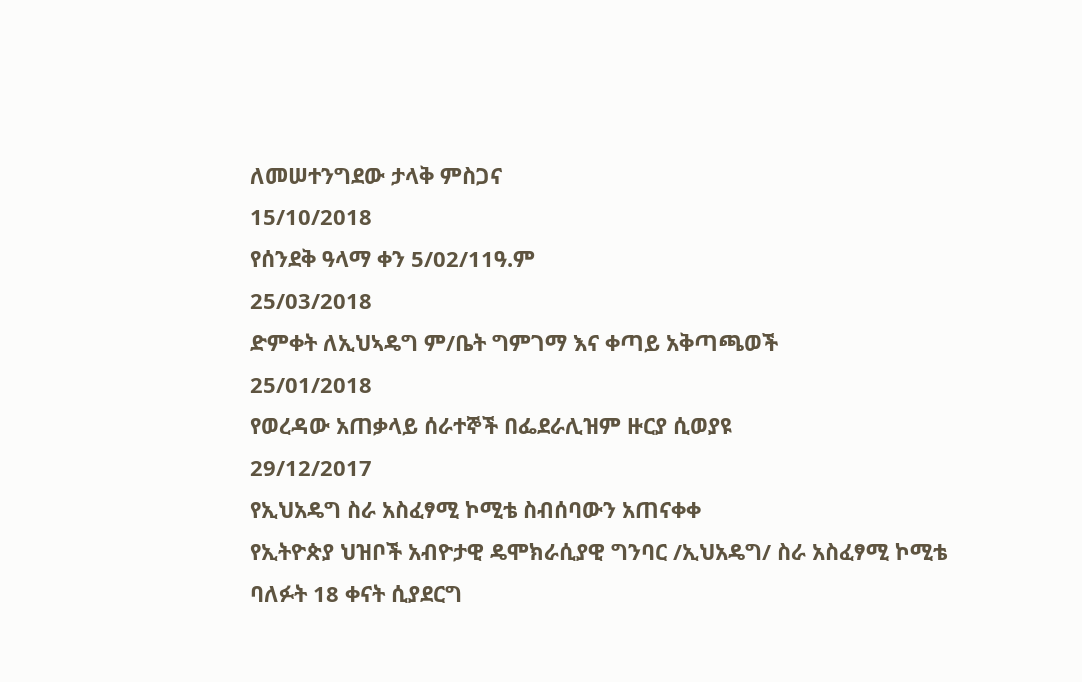ለመሠተንግደው ታላቅ ምስጋና
15/10/2018
የሰንደቅ ዓላማ ቀን 5/02/11ዓ.ም
25/03/2018
ድምቀት ለኢህኣዴግ ም/ቤት ግምገማ እና ቀጣይ አቅጣጫወች
25/01/2018
የወረዳው አጠቃላይ ሰራተኞች በፌደራሊዝም ዙርያ ሲወያዩ
29/12/2017
የኢህአዴግ ስራ አስፈፃሚ ኮሚቴ ስብሰባውን አጠናቀቀ
የኢትዮጵያ ህዝቦች አብዮታዊ ዴሞክራሲያዊ ግንባር /ኢህአዴግ/ ስራ አስፈፃሚ ኮሚቴ ባለፉት 18 ቀናት ሲያደርግ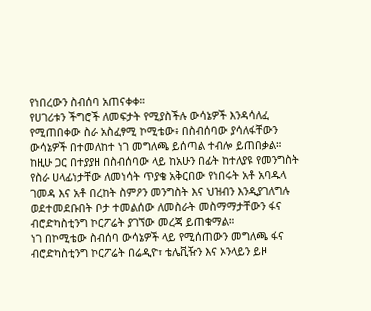የነበረውን ስብሰባ አጠናቀቀ።
የሀገሪቱን ችግሮች ለመፍታት የሚያስችሉ ውሳኔዎች እንዳሳለፈ የሚጠበቀው ስራ አስፈፃሚ ኮሚቴው፥ በስብሰባው ያሳለፋቸውን ውሳኔዎች በተመለከተ ነገ መግለጫ ይሰጣል ተብሎ ይጠበቃል።
ከዚሁ ጋር በተያያዘ በስብሰባው ላይ ከአሁን በፊት ከተለያዩ የመንግስት የስራ ሀላፊነታቸው ለመነሳት ጥያቄ አቅርበው የነበሩት አቶ አባዱላ ገመዳ እና አቶ በረከት ስምዖን መንግስት እና ህዝብን እንዲያገለግሉ ወደተመደቡበት ቦታ ተመልሰው ለመስራት መስማማታቸውን ፋና ብሮድካስቲንግ ኮርፖሬት ያገኘው መረጃ ይጠቁማል።
ነገ በኮሚቴው ስብሰባ ውሳኔዎች ላይ የሚሰጠውን መግለጫ ፋና ብሮድካስቲንግ ኮርፖሬት በሬዲዮ፣ ቴሌቪዥን እና ኦንላይን ይዞ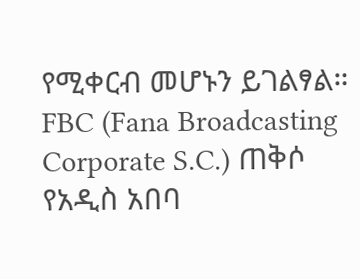የሚቀርብ መሆኑን ይገልፃል።
FBC (Fana Broadcasting Corporate S.C.) ጠቅሶ የአዲስ አበባ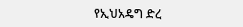የኢህአዴግ ድረ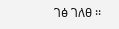ገፅ ገለፀ ፡፡